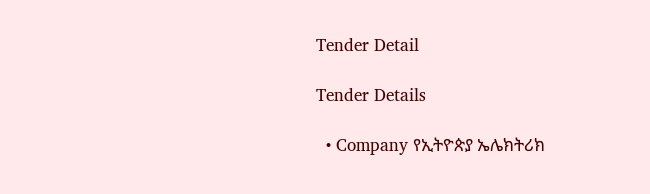Tender Detail

Tender Details

  • Company የኢትዮጵያ ኤሌክትሪክ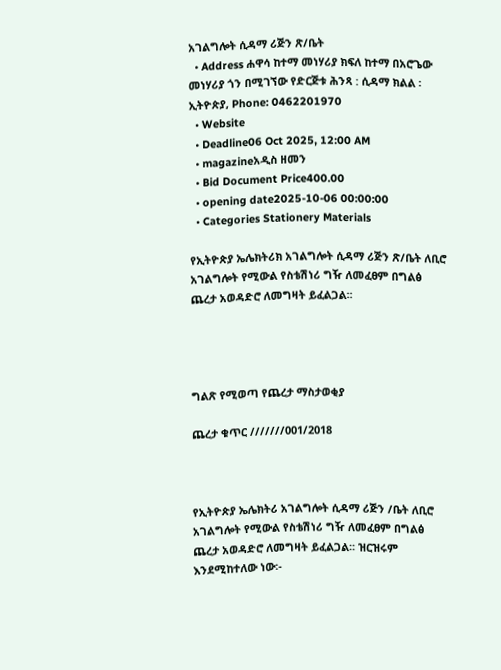አገልግሎት ሲዳማ ሪጅን ጽ/ቤት
  • Address ሐዋሳ ከተማ መነሃሪያ ክፍለ ከተማ በአሮጌው መነሃሪያ ጎን በሚገኘው የድርጅቱ ሕንጻ : ሲዳማ ክልል ፡ ኢትዮጵያ, Phone: 0462201970
  • Website
  • Deadline06 Oct 2025, 12:00 AM
  • magazineአዲስ ዘመን
  • Bid Document Price400.00
  • opening date2025-10-06 00:00:00
  • Categories Stationery Materials

የኢትዮጵያ ኤሌክትሪክ አገልግሎት ሲዳማ ሪጅን ጽ/ቤት ለቢሮ አገልግሎት የሚውል የስቴሽነሪ ግዥ ለመፈፀም በግልፅ ጨረታ አወዳድሮ ለመግዛት ይፈልጋል፡፡




ግልጽ የሚወጣ የጨረታ ማስታወቂያ

ጨረታ ቁጥር ///////001/2018



የኢትዮጵያ ኤሌክትሪ አገልግሎት ሲዳማ ሪጅን /ቤት ለቢሮ አገልግሎት የሚውል የስቴሽነሪ ግዥ ለመፈፀም በግልፅ ጨረታ አወዳድሮ ለመግዛት ይፈልጋል፡፡ ዝርዝሩም እንደሚከተለው ነው፡-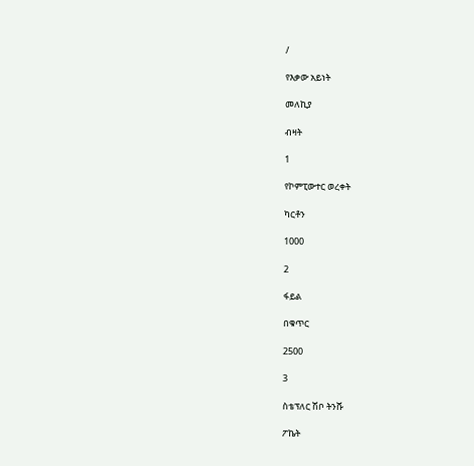/

የእቃው አይነት

መለኪያ

ብዛት

1

የኮምፒውተር ወረቀት

ካርቶን

1000

2

ፋይል

በቁጥር

2500

3

ስቴፕለር ሽቦ ትንሹ

ፖኬት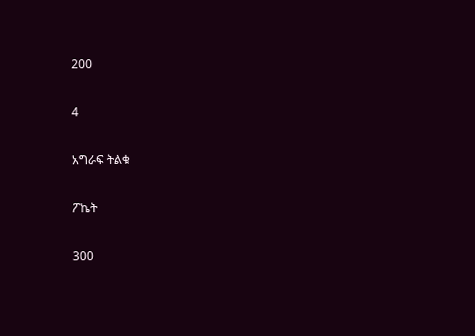200

4

አግራፍ ትልቁ

ፖኬት

300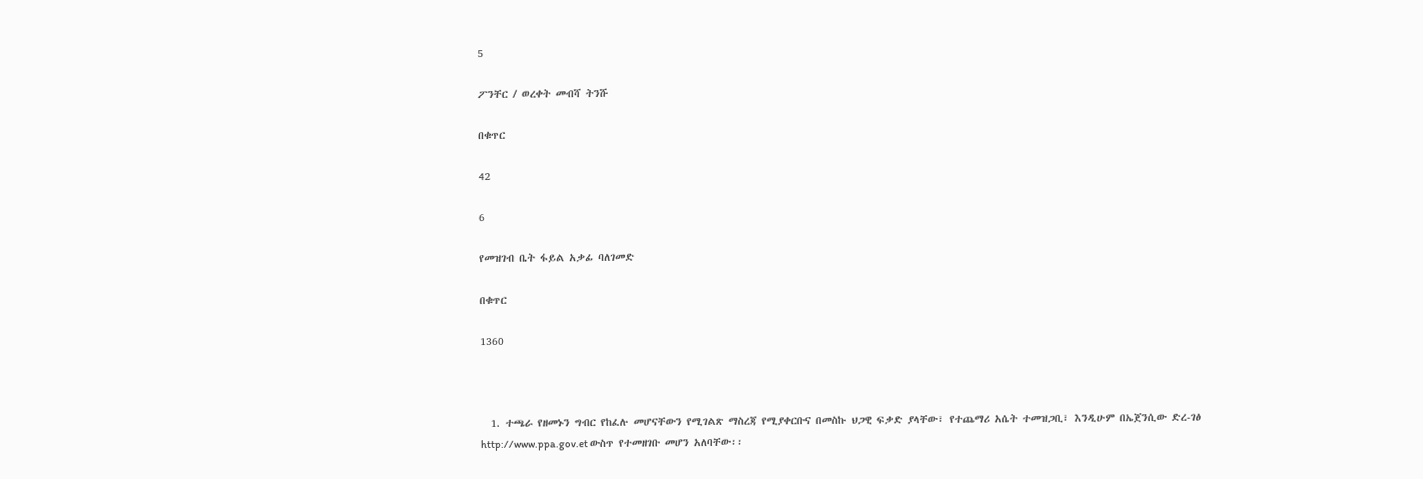5

ፖንቸር / ወረቀት መብሻ ትንሹ

በቁጥር

42

6

የመዝገብ ቤት ፋይል አቃፊ ባለገመድ

በቁጥር

1360



  1. ተጫራ የዘመኑን ግብር የከፈሉ መሆናቸውን የሚገልጽ ማስረጃ የሚያቀርቡና በመስኩ ህጋዊ ፍቃድ ያላቸው፣ የተጨማሪ አሴት ተመዝጋቢ፣ እንዲሁም በኤጀንሲው ድረ-ገፅ http://www.ppa.gov.et ውስጥ የተመዘገቡ መሆን አለባቸው፡፡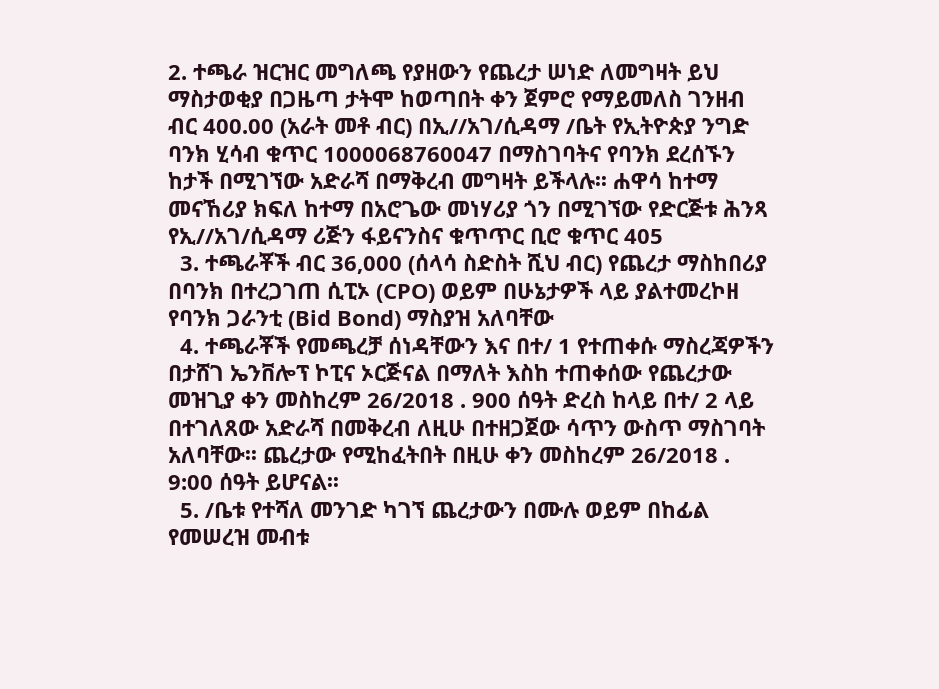2. ተጫራ ዝርዝር መግለጫ የያዘውን የጨረታ ሠነድ ለመግዛት ይህ ማስታወቂያ በጋዜጣ ታትሞ ከወጣበት ቀን ጀምሮ የማይመለስ ገንዘብ ብር 400.00 (አራት መቶ ብር) በኢ//አገ/ሲዳማ /ቤት የኢትዮጵያ ንግድ ባንክ ሂሳብ ቁጥር 1000068760047 በማስገባትና የባንክ ደረሰኙን ከታች በሚገኘው አድራሻ በማቅረብ መግዛት ይችላሉ፡፡ ሐዋሳ ከተማ መናኸሪያ ክፍለ ከተማ በአሮጌው መነሃሪያ ጎን በሚገኘው የድርጅቱ ሕንጻ የኢ//አገ/ሲዳማ ሪጅን ፋይናንስና ቁጥጥር ቢሮ ቁጥር 405
  3. ተጫራቾች ብር 36,000 (ሰላሳ ስድስት ሺህ ብር) የጨረታ ማስከበሪያ በባንክ በተረጋገጠ ሲፒኦ (CPO) ወይም በሁኔታዎች ላይ ያልተመረኮዘ የባንክ ጋራንቲ (Bid Bond) ማስያዝ አለባቸው
  4. ተጫራቾች የመጫረቻ ሰነዳቸውን እና በተ/ 1 የተጠቀሱ ማስረጃዎችን በታሸገ ኤንቨሎፕ ኮፒና ኦርጅናል በማለት እስከ ተጠቀሰው የጨረታው መዝጊያ ቀን መስከረም 26/2018 . 900 ሰዓት ድረስ ከላይ በተ/ 2 ላይ በተገለጸው አድራሻ በመቅረብ ለዚሁ በተዘጋጀው ሳጥን ውስጥ ማስገባት አለባቸው፡፡ ጨረታው የሚከፈትበት በዚሁ ቀን መስከረም 26/2018 . 9:00 ሰዓት ይሆናል፡፡
  5. /ቤቱ የተሻለ መንገድ ካገኘ ጨረታውን በሙሉ ወይም በከፊል የመሠረዝ መብቱ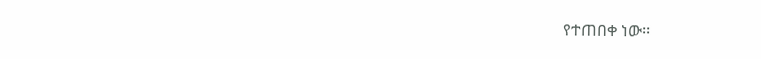የተጠበቀ ነው፡፡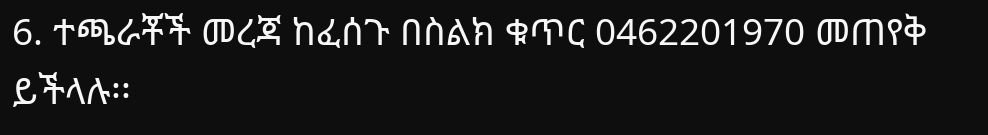6. ተጫራቾች መረጃ ከፈሰጉ በስልክ ቁጥር 0462201970 መጠየቅ ይችላሉ፡፡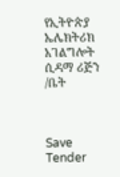የኢትዮጵያ ኤሌክትሪክ አገልግሎት ሲዳማ ሪጅን /ቤት



Save Tender